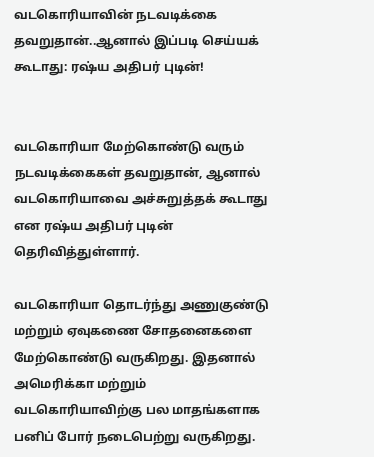வடகொரியாவின் நடவடிக்கை தவறுதான்..ஆனால் இப்படி செய்யக் கூடாது: ரஷ்ய அதிபர் புடின்!


வடகொரியா மேற்கொண்டு வரும் நடவடிக்கைகள் தவறுதான், ஆனால் வடகொரியாவை அச்சுறுத்தக் கூடாது என ரஷ்ய அதிபர் புடின் தெரிவித்துள்ளார்.

வடகொரியா தொடர்ந்து அணுகுண்டு மற்றும் ஏவுகணை சோதனைகளை மேற்கொண்டு வருகிறது. இதனால் அமெரிக்கா மற்றும் வடகொரியாவிற்கு பல மாதங்களாக பனிப் போர் நடைபெற்று வருகிறது.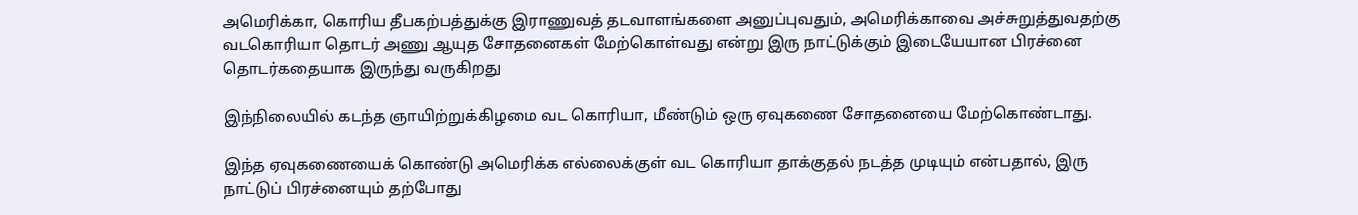அமெரிக்கா, கொரிய தீபகற்பத்துக்கு இராணுவத் தடவாளங்களை அனுப்புவதும், அமெரிக்காவை அச்சுறுத்துவதற்கு வடகொரியா தொடர் அணு ஆயுத சோதனைகள் மேற்கொள்வது என்று இரு நாட்டுக்கும் இடையேயான பிரச்னை தொடர்கதையாக இருந்து வருகிறது

இந்நிலையில் கடந்த ஞாயிற்றுக்கிழமை வட கொரியா, மீண்டும் ஒரு ஏவுகணை சோதனையை மேற்கொண்டாது.

இந்த ஏவுகணையைக் கொண்டு அமெரிக்க எல்லைக்குள் வட கொரியா தாக்குதல் நடத்த முடியும் என்பதால், இரு நாட்டுப் பிரச்னையும் தற்போது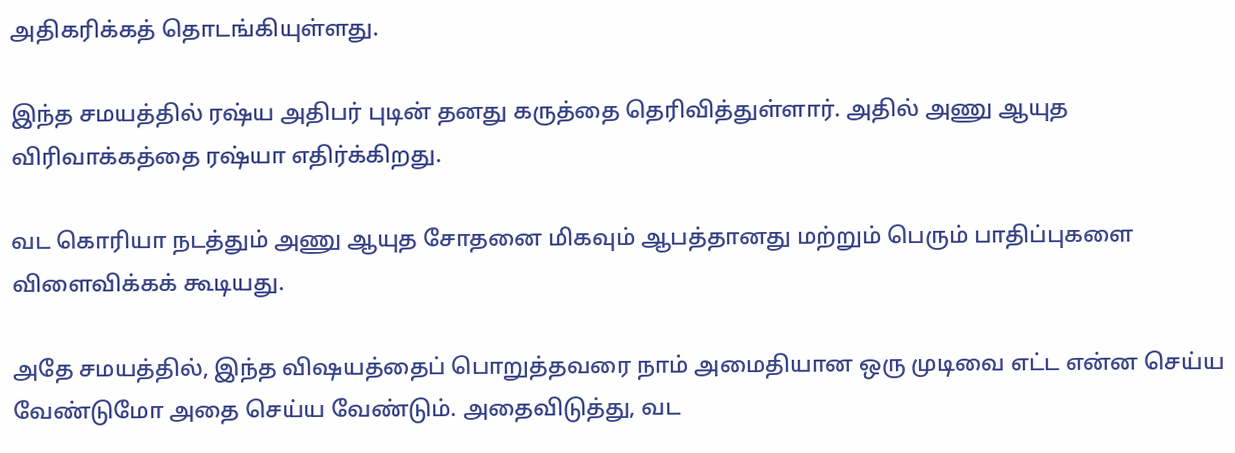அதிகரிக்கத் தொடங்கியுள்ளது.

இந்த சமயத்தில் ரஷ்ய அதிபர் புடின் தனது கருத்தை தெரிவித்துள்ளார். அதில் அணு ஆயுத விரிவாக்கத்தை ரஷ்யா எதிர்க்கிறது.

வட கொரியா நடத்தும் அணு ஆயுத சோதனை மிகவும் ஆபத்தானது மற்றும் பெரும் பாதிப்புகளை விளைவிக்கக் கூடியது.

அதே சமயத்தில், இந்த விஷயத்தைப் பொறுத்தவரை நாம் அமைதியான ஒரு முடிவை எட்ட என்ன செய்ய வேண்டுமோ அதை செய்ய வேண்டும். அதைவிடுத்து, வட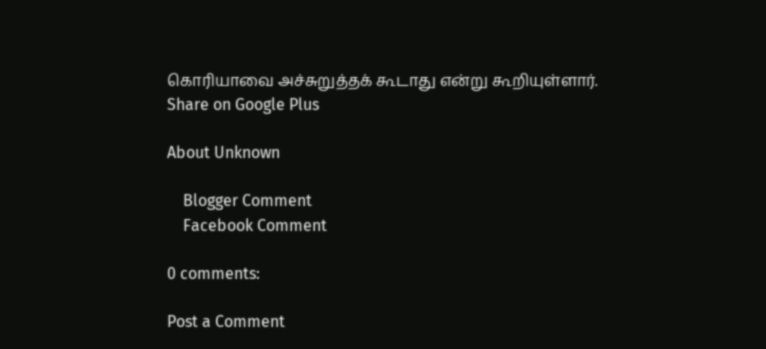கொரியாவை அச்சுறுத்தக் கூடாது என்று கூறியுள்ளார்.
Share on Google Plus

About Unknown

    Blogger Comment
    Facebook Comment

0 comments:

Post a Comment